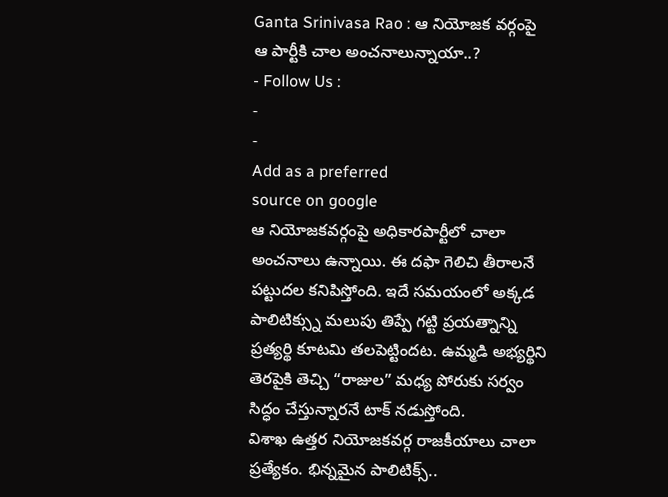Ganta Srinivasa Rao : ఆ నియోజక వర్గంపై ఆ పార్టీకి చాల అంచనాలున్నాయా..?
- Follow Us :
-
-
Add as a preferred
source on google
ఆ నియోజకవర్గంపై అధికారపార్టీలో చాలా అంచనాలు ఉన్నాయి. ఈ దఫా గెలిచి తీరాలనే పట్టుదల కనిపిస్తోంది. ఇదే సమయంలో అక్కడ పాలిటిక్స్ను మలుపు తిప్పే గట్టి ప్రయత్నాన్ని ప్రత్యర్థి కూటమి తలపెట్టిందట. ఉమ్మడి అభ్యర్థిని తెరపైకి తెచ్చి “రాజుల” మధ్య పోరుకు సర్వం సిద్ధం చేస్తున్నారనే టాక్ నడుస్తోంది.
విశాఖ ఉత్తర నియోజకవర్గ రాజకీయాలు చాలా ప్రత్యేకం. భిన్నమైన పాలిటిక్స్..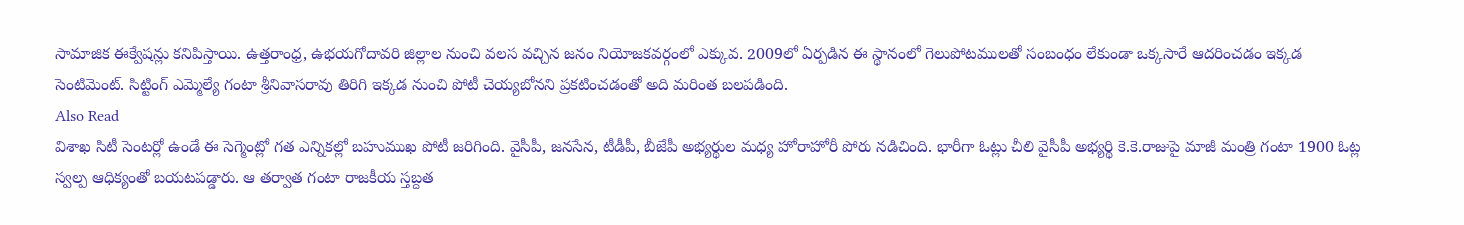సామాజిక ఈక్వేషన్లు కనిపిస్తాయి. ఉత్తరాంధ్ర, ఉభయగోదావరి జిల్లాల నుంచి వలస వచ్చిన జనం నియోజకవర్గంలో ఎక్కువ. 2009లో ఏర్పడిన ఈ స్థానంలో గెలుపోటములతో సంబంధం లేకుండా ఒక్కసారే ఆదరించడం ఇక్కడ సెంటిమెంట్. సిట్టింగ్ ఎమ్మెల్యే గంటా శ్రీనివాసరావు తిరిగి ఇక్కడ నుంచి పోటీ చెయ్యబోనని ప్రకటించడంతో అది మరింత బలపడింది.
Also Read
విశాఖ సిటీ సెంటర్లో ఉండే ఈ సెగ్మెంట్లో గత ఎన్నికల్లో బహుముఖ పోటీ జరిగింది. వైసీపీ, జనసేన, టీడీపీ, బీజేపీ అభ్యర్థుల మధ్య హోరాహోరీ పోరు నడిచింది. భారీగా ఓట్లు చీలి వైసీపీ అభ్యర్థి కె.కె.రాజుపై మాజీ మంత్రి గంటా 1900 ఓట్ల స్వల్ప ఆధిక్యంతో బయటపడ్డారు. ఆ తర్వాత గంటా రాజకీయ స్తబ్దత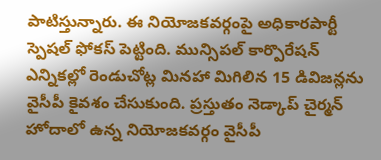పాటిస్తున్నారు. ఈ నియోజకవర్గంపై అధికారపార్టీ స్పెషల్ ఫోకస్ పెట్టింది. మున్సిపల్ కార్పొరేషన్ ఎన్నికల్లో రెండుచోట్ల మినహా మిగిలిన 15 డివిజన్లను వైసీపీ కైవశం చేసుకుంది. ప్రస్తుతం నెడ్కాప్ చైర్మన్ హోదాలో ఉన్న నియోజకవర్గం వైసీపీ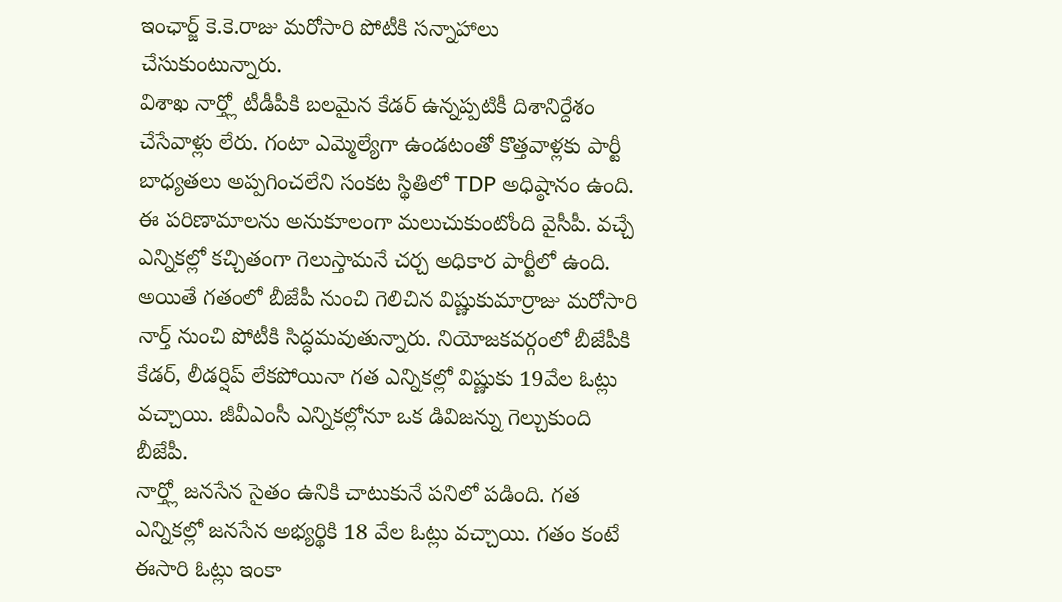ఇంఛార్జ్ కె.కె.రాజు మరోసారి పోటీకి సన్నాహాలు చేసుకుంటున్నారు.
విశాఖ నార్త్లో టీడీపీకి బలమైన కేడర్ ఉన్నప్పటికీ దిశానిర్దేశం చేసేవాళ్లు లేరు. గంటా ఎమ్మెల్యేగా ఉండటంతో కొత్తవాళ్లకు పార్టీ బాధ్యతలు అప్పగించలేని సంకట స్థితిలో TDP అధిష్ఠానం ఉంది. ఈ పరిణామాలను అనుకూలంగా మలుచుకుంటోంది వైసీపీ. వచ్చే ఎన్నికల్లో కచ్చితంగా గెలుస్తామనే చర్చ అధికార పార్టీలో ఉంది. అయితే గతంలో బీజేపీ నుంచి గెలిచిన విష్ణుకుమార్రాజు మరోసారి నార్త్ నుంచి పోటీకి సిద్ధమవుతున్నారు. నియోజకవర్గంలో బీజేపీకి కేడర్, లీడర్షిప్ లేకపోయినా గత ఎన్నికల్లో విష్ణుకు 19వేల ఓట్లు వచ్చాయి. జీవీఎంసీ ఎన్నికల్లోనూ ఒక డివిజన్ను గెల్చుకుంది బీజేపీ.
నార్త్లో జనసేన సైతం ఉనికి చాటుకునే పనిలో పడింది. గత ఎన్నికల్లో జనసేన అభ్యర్థికి 18 వేల ఓట్లు వచ్చాయి. గతం కంటే ఈసారి ఓట్లు ఇంకా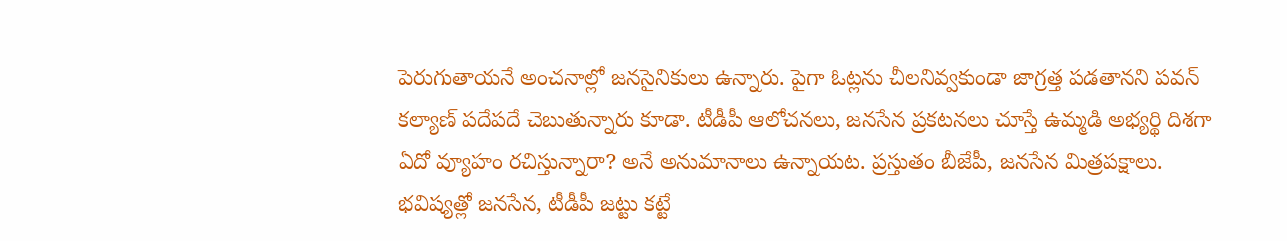పెరుగుతాయనే అంచనాల్లో జనసైనికులు ఉన్నారు. పైగా ఓట్లను చీలనివ్వకుండా జాగ్రత్త పడతానని పవన్ కల్యాణ్ పదేపదే చెబుతున్నారు కూడా. టీడీపీ ఆలోచనలు, జనసేన ప్రకటనలు చూస్తే ఉమ్మడి అభ్యర్థి దిశగా ఏదో వ్యూహం రచిస్తున్నారా? అనే అనుమానాలు ఉన్నాయట. ప్రస్తుతం బీజేపీ, జనసేన మిత్రపక్షాలు. భవిష్యత్లో జనసేన, టీడీపీ జట్టు కట్టే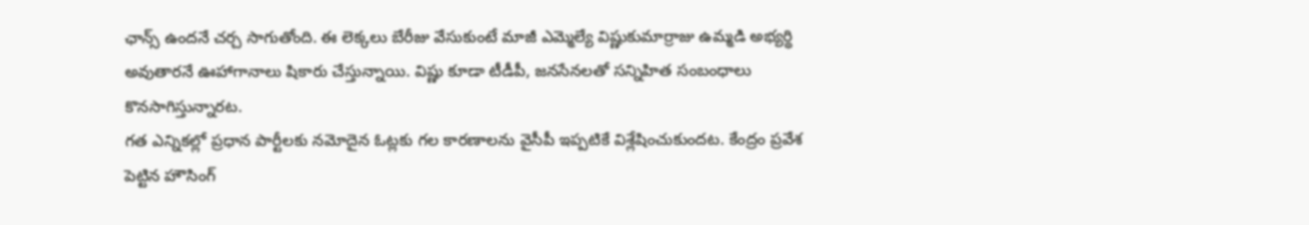ఛాన్స్ ఉందనే చర్చ సాగుతోంది. ఈ లెక్కలు బేరీజు వేసుకుంటే మాజీ ఎమ్మెల్యే విష్ణుకుమార్రాజు ఉమ్మడి అభ్యర్థి అవుతారనే ఊహాగానాలు షికారు చేస్తున్నాయి. విష్ణు కూడా టీడీపీ, జనసేనలతో సన్నిహిత సంబంధాలు కొనసాగిస్తున్నారట.
గత ఎన్నికల్లో ప్రధాన పార్టీలకు నమోదైన ఓట్లకు గల కారణాలను వైసీపీ ఇప్పటికే విశ్లేషించుకుందట. కేంద్రం ప్రవేశ పెట్టిన హౌసింగ్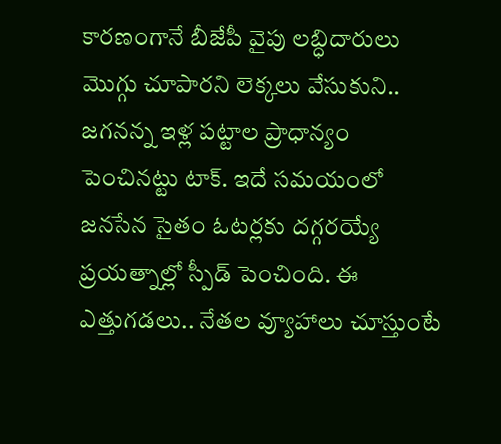కారణంగానే బీజేపీ వైపు లబ్ధిదారులు మొగ్గు చూపారని లెక్కలు వేసుకుని.. జగనన్న ఇళ్ల పట్టాల ప్రాధాన్యం పెంచినట్టు టాక్. ఇదే సమయంలో జనసేన సైతం ఓటర్లకు దగ్గరయ్యే ప్రయత్నాల్లో స్పీడ్ పెంచింది. ఈ ఎత్తుగడలు.. నేతల వ్యూహాలు చూస్తుంటే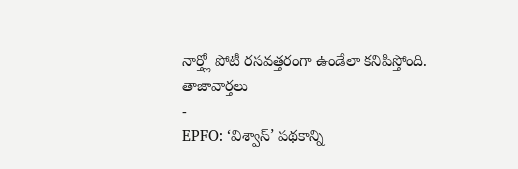నార్త్లో పోటీ రసవత్తరంగా ఉండేలా కనిపిస్తోంది.
తాజావార్తలు
-
EPFO: ‘విశ్వాస్’ పథకాన్ని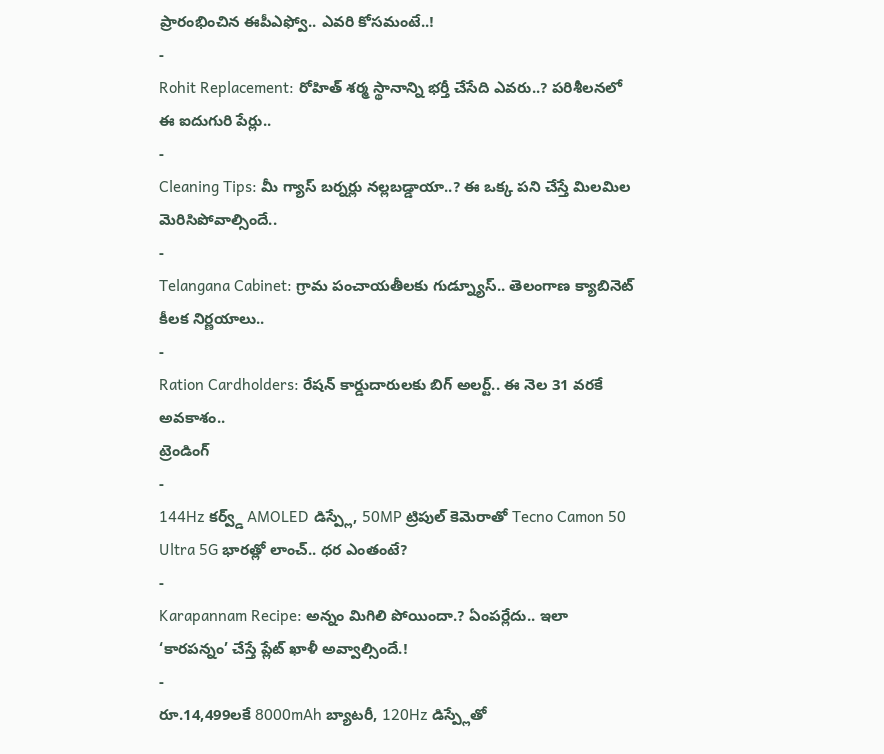ప్రారంభించిన ఈపీఎఫ్వో.. ఎవరి కోసమంటే..!
-
Rohit Replacement: రోహిత్ శర్మ స్థానాన్ని భర్తీ చేసేది ఎవరు..? పరిశీలనలో ఈ ఐదుగురి పేర్లు..
-
Cleaning Tips: మీ గ్యాస్ బర్నర్లు నల్లబడ్డాయా..? ఈ ఒక్క పని చేస్తే మిలమిల మెరిసిపోవాల్సిందే..
-
Telangana Cabinet: గ్రామ పంచాయతీలకు గుడ్న్యూస్.. తెలంగాణ క్యాబినెట్ కీలక నిర్ణయాలు..
-
Ration Cardholders: రేషన్ కార్డుదారులకు బిగ్ అలర్ట్.. ఈ నెల 31 వరకే అవకాశం..
ట్రెండింగ్
-
144Hz కర్వ్డ్ AMOLED డిస్ప్లే, 50MP ట్రిపుల్ కెమెరాతో Tecno Camon 50 Ultra 5G భారత్లో లాంచ్.. ధర ఎంతంటే?
-
Karapannam Recipe: అన్నం మిగిలి పోయిందా.? ఏంపర్లేదు.. ఇలా ‘కారపన్నం’ చేస్తే ప్లేట్ ఖాళీ అవ్వాల్సిందే.!
-
రూ.14,499లకే 8000mAh బ్యాటరీ, 120Hz డిస్ప్లేతో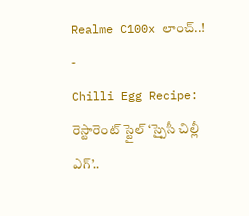Realme C100x లాంచ్..!
-
Chilli Egg Recipe: రెస్టారెంట్ స్టైల్ ‘స్పైసీ చిల్లీ ఎగ్’..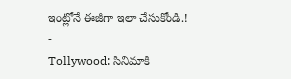ఇంట్లోనే ఈజీగా ఇలా చేసుకోండి.!
-
Tollywood: సినిమాకి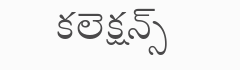కలెక్షన్స్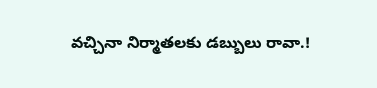వచ్చినా నిర్మాతలకు డబ్బులు రావా.!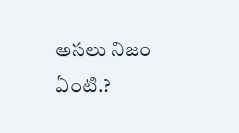అసలు నిజం ఏంటి.?